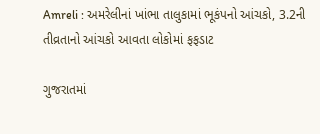Amreli : અમરેલીનાં ખાંભા તાલુકામાં ભૂકંપનો આંચકો, 3.2ની તીવ્રતાનો આંચકો આવતા લોકોમાં ફફડાટ

ગુજરાતમાં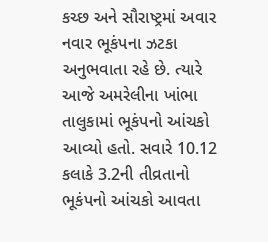કચ્છ અને સૌરાષ્ટ્રમાં અવાર નવાર ભૂકંપના ઝટકા અનુભવાતા રહે છે. ત્યારે આજે અમરેલીના ખાંભા તાલુકામાં ભૂકંપનો આંચકો આવ્યો હતો. સવારે 10.12 કલાકે 3.2ની તીવ્રતાનો ભૂકંપનો આંચકો આવતા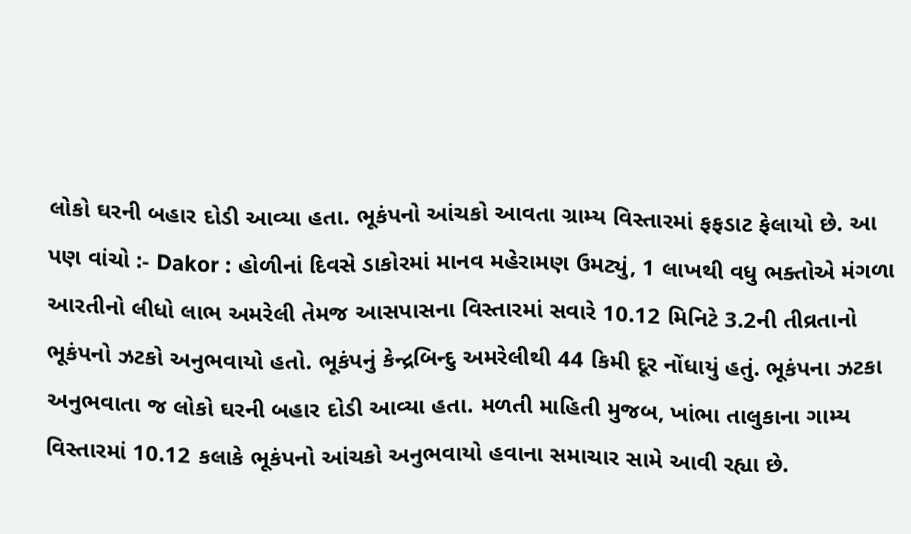લોકો ઘરની બહાર દોડી આવ્યા હતા. ભૂકંપનો આંચકો આવતા ગ્રામ્ય વિસ્તારમાં ફફડાટ ફેલાયો છે. આ પણ વાંચો :- Dakor : હોળીનાં દિવસે ડાકોરમાં માનવ મહેરામણ ઉમટ્યું, 1 લાખથી વધુ ભક્તોએ મંગળા આરતીનો લીધો લાભ અમરેલી તેમજ આસપાસના વિસ્તારમાં સવારે 10.12 મિનિટે 3.2ની તીવ્રતાનો ભૂકંપનો ઝટકો અનુભવાયો હતો. ભૂકંપનું કેન્દ્રબિન્દુ અમરેલીથી 44 કિમી દૂર નોંધાયું હતું. ભૂકંપના ઝટકા અનુભવાતા જ લોકો ઘરની બહાર દોડી આવ્યા હતા. મળતી માહિતી મુજબ, ખાંભા તાલુકાના ગામ્ય વિસ્તારમાં 10.12 કલાકે ભૂકંપનો આંચકો અનુભવાયો હવાના સમાચાર સામે આવી રહ્યા છે.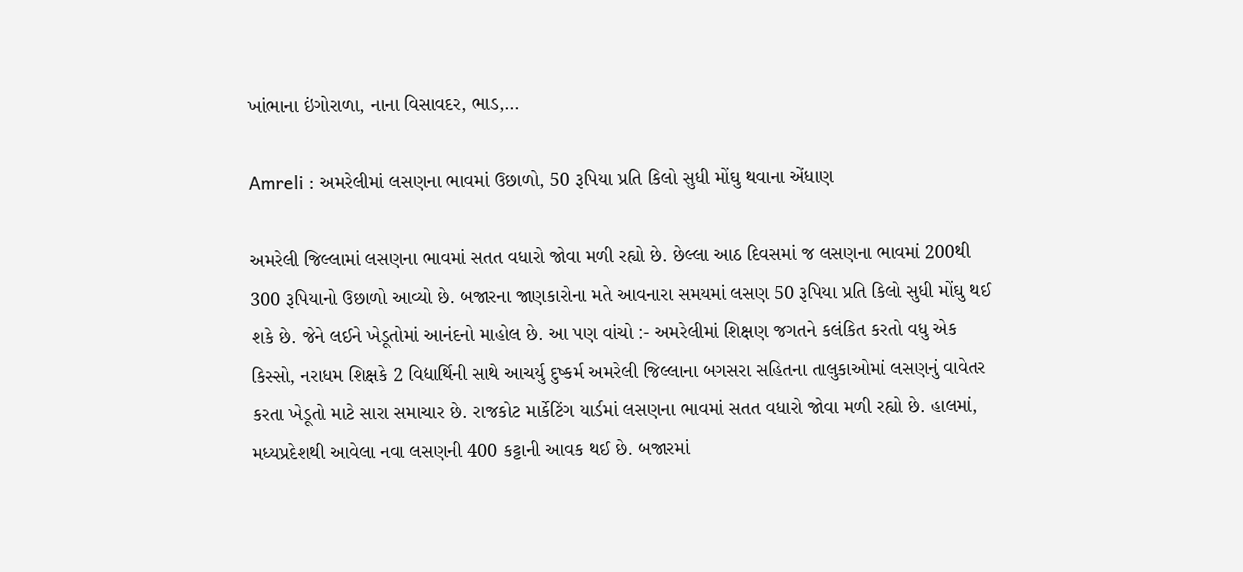ખાંભાના ઇંગોરાળા, નાના વિસાવદર, ભાડ,…

Amreli : અમરેલીમાં લસણના ભાવમાં ઉછાળો, 50 રૂપિયા પ્રતિ કિલો સુધી મોંઘુ થવાના એંધાણ

અમરેલી જિલ્લામાં લસણના ભાવમાં સતત વધારો જોવા મળી રહ્યો છે. છેલ્લા આઠ દિવસમાં જ લસણના ભાવમાં 200થી 300 રૂપિયાનો ઉછાળો આવ્યો છે. બજારના જાણકારોના મતે આવનારા સમયમાં લસણ 50 રૂપિયા પ્રતિ કિલો સુધી મોંઘુ થઈ શકે છે. જેને લઈને ખેડૂતોમાં આનંદનો માહોલ છે. આ પણ વાંચો :- અમરેલીમાં શિક્ષણ જગતને કલંકિત કરતો વધુ એક કિસ્સો, નરાધમ શિક્ષકે 2 વિદ્યાર્થિની સાથે આચર્યુ દુષ્કર્મ અમરેલી જિલ્લાના બગસરા સહિતના તાલુકાઓમાં લસણનું વાવેતર કરતા ખેડૂતો માટે સારા સમાચાર છે. રાજકોટ માર્કેટિંગ યાર્ડમાં લસણના ભાવમાં સતત વધારો જોવા મળી રહ્યો છે. હાલમાં, મધ્યપ્રદેશથી આવેલા નવા લસણની 400 કટ્ટાની આવક થઈ છે. બજારમાં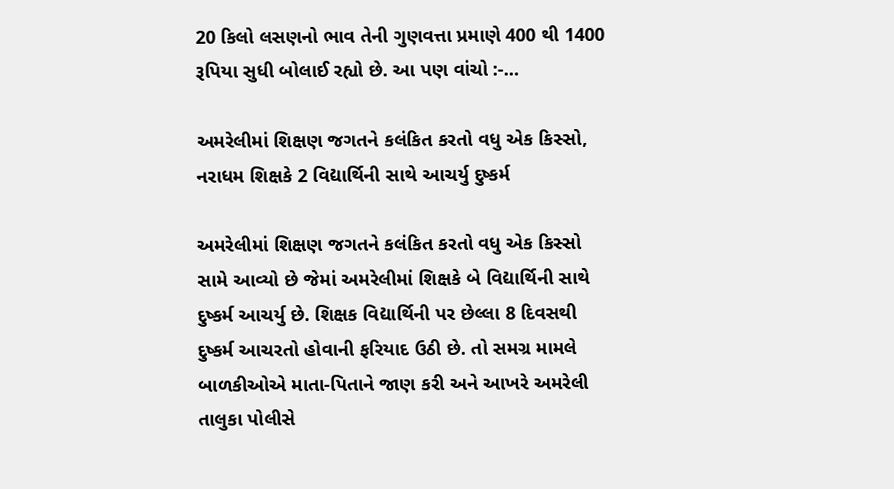20 કિલો લસણનો ભાવ તેની ગુણવત્તા પ્રમાણે 400 થી 1400 રૂપિયા સુધી બોલાઈ રહ્યો છે. આ પણ વાંચો :-…

અમરેલીમાં શિક્ષણ જગતને કલંકિત કરતો વધુ એક કિસ્સો, નરાધમ શિક્ષકે 2 વિદ્યાર્થિની સાથે આચર્યુ દુષ્કર્મ

અમરેલીમાં શિક્ષણ જગતને કલંકિત કરતો વધુ એક કિસ્સો સામે આવ્યો છે જેમાં અમરેલીમાં શિક્ષકે બે વિદ્યાર્થિની સાથે દુષ્કર્મ આચર્યુ છે. શિક્ષક વિદ્યાર્થિની પર છેલ્લા 8 દિવસથી દુષ્કર્મ આચરતો હોવાની ફરિયાદ ઉઠી છે. તો સમગ્ર મામલે બાળકીઓએ માતા-પિતાને જાણ કરી અને આખરે અમરેલી તાલુકા પોલીસે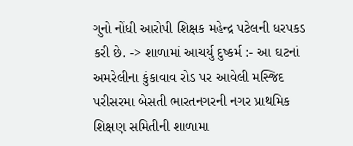ગુનો નોંધી આરોપી શિક્ષક મહેન્દ્ર પટેલની ધરપકડ કરી છે. -> શાળામાં આચર્યુ દુષ્કર્મ :- આ ઘટનાં અમરેલીના કુંકાવાવ રોડ પર આવેલી મસ્જિદ પરીસરમા બેસતી ભારતનગરની નગર પ્રાથમિક શિક્ષણ સમિતીની શાળામા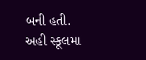બની હતી. અહી સ્કૂલમા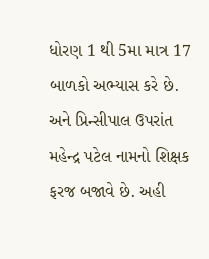ધોરણ 1 થી 5મા માત્ર 17 બાળકો અભ્યાસ કરે છે. અને પ્રિન્સીપાલ ઉપરાંત મહેન્દ્ર પટેલ નામનો શિક્ષક ફરજ બજાવે છે. અહી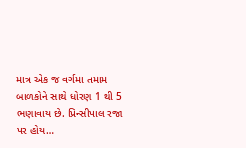માત્ર એક જ વર્ગમા તમામ બાળકોને સાથે ધોરણ 1 થી 5 ભણાવાય છે. પ્રિન્સીપાલ રજા પર હોય…